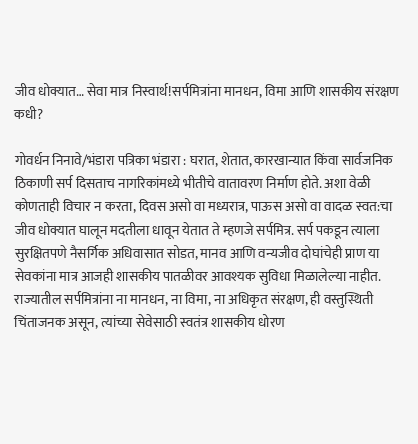जीव धोक्यात… सेवा मात्र निस्वार्थ!सर्पमित्रांना मानधन, विमा आणि शासकीय संरक्षण कधी?

गोवर्धन निनावे/भंडारा पत्रिका भंडारा : घरात, शेतात, कारखान्यात किंवा सार्वजनिक ठिकाणी सर्प दिसताच नागरिकांमध्ये भीतीचे वातावरण निर्माण होते. अशा वेळी कोणताही विचार न करता, दिवस असो वा मध्यरात्र, पाऊस असो वा वादळ स्वत:चा जीव धोक्यात घालून मदतीला धावून येतात ते म्हणजे सर्पमित्र. सर्प पकडून त्याला सुरक्षितपणे नैसर्गिक अधिवासात सोडत, मानव आणि वन्यजीव दोघांचेही प्राण या सेवकांना मात्र आजही शासकीय पातळीवर आवश्यक सुविधा मिळालेल्या नाहीत. राज्यातील सर्पमित्रांना ना मानधन, ना विमा, ना अधिकृत संरक्षण, ही वस्तुस्थिती चिंताजनक असून, त्यांच्या सेवेसाठी स्वतंत्र शासकीय धोरण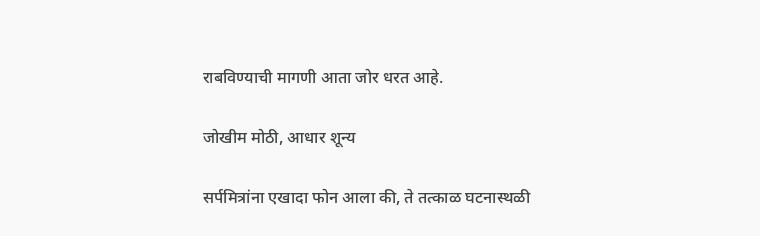राबविण्याची मागणी आता जोर धरत आहे.

जोखीम मोठी, आधार शून्य

सर्पमित्रांना एखादा फोन आला की, ते तत्काळ घटनास्थळी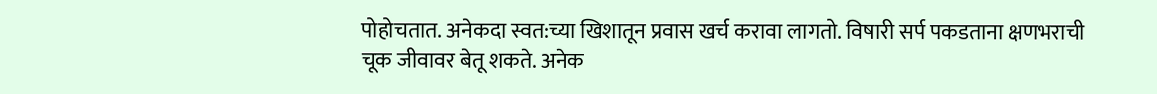पोहोचतात. अनेकदा स्वत:च्या खिशातून प्रवास खर्च करावा लागतो. विषारी सर्प पकडताना क्षणभराची चूक जीवावर बेतू शकते. अनेक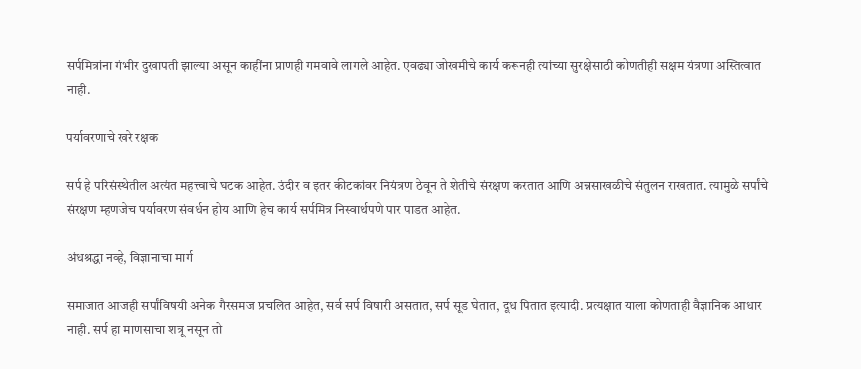सर्पमित्रांना गंभीर दुखापती झाल्या असून काहींना प्राणही गमवावे लागले आहेत. एवढ्या जोखमीचे कार्य करूनही त्यांच्या सुरक्षेसाठी कोणतीही सक्षम यंत्रणा अस्तित्वात नाही.

पर्यावरणाचे खरे रक्षक

सर्प हे परिसंस्थेतील अत्यंत महत्त्वाचे घटक आहेत. उंदीर व इतर कीटकांवर नियंत्रण ठेवून ते शेतीचे संरक्षण करतात आणि अन्नसाखळीचे संतुलन राखतात. त्यामुळे सर्पांचे संरक्षण म्हणजेच पर्यावरण संवर्धन होय आणि हेच कार्य सर्पमित्र निस्वार्थपणे पार पाडत आहेत.

अंधश्रद्धा नव्हे, विज्ञानाचा मार्ग

समाजात आजही सर्पांविषयी अनेक गैरसमज प्रचलित आहेत, सर्व सर्प विषारी असतात, सर्प सूड घेतात, दूध पितात इत्यादी. प्रत्यक्षात याला कोणताही वैज्ञानिक आधार नाही. सर्प हा माणसाचा शत्रू नसून तो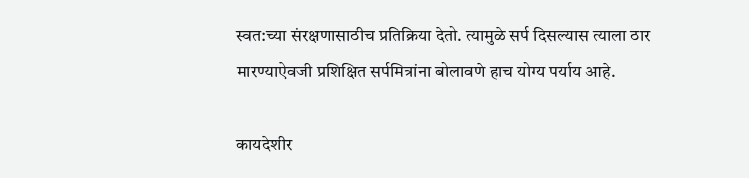स्वत:च्या संरक्षणासाठीच प्रतिक्रिया देतो. त्यामुळे सर्प दिसल्यास त्याला ठार मारण्याऐवजी प्रशिक्षित सर्पमित्रांना बोलावणे हाच योग्य पर्याय आहे.

कायदेशीर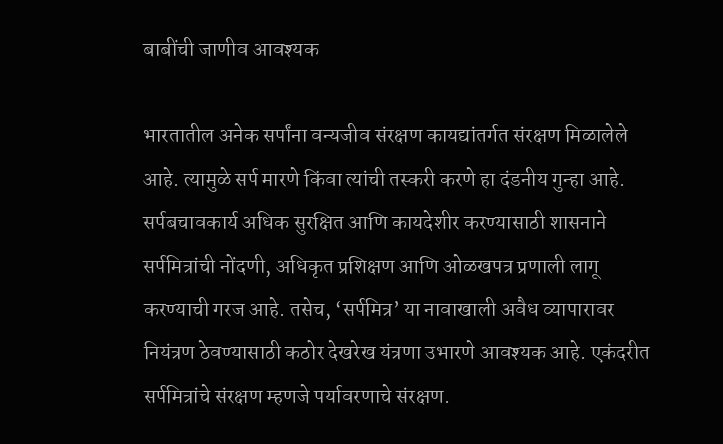बाबींची जाणीव आवश्यक

भारतातील अनेक सर्पांना वन्यजीव संरक्षण कायद्यांतर्गत संरक्षण मिळालेले आहे. त्यामुळे सर्प मारणे किंवा त्यांची तस्करी करणे हा दंडनीय गुन्हा आहे. सर्पबचावकार्य अधिक सुरक्षित आणि कायदेशीर करण्यासाठी शासनाने सर्पमित्रांची नोंदणी, अधिकृत प्रशिक्षण आणि ओळखपत्र प्रणाली लागू करण्याची गरज आहे. तसेच, ‘सर्पमित्र’ या नावाखाली अवैध व्यापारावर नियंत्रण ठेवण्यासाठी कठोर देखरेख यंत्रणा उभारणे आवश्यक आहे. एकंदरीत सर्पमित्रांचे संरक्षण म्हणजे पर्यावरणाचे संरक्षण.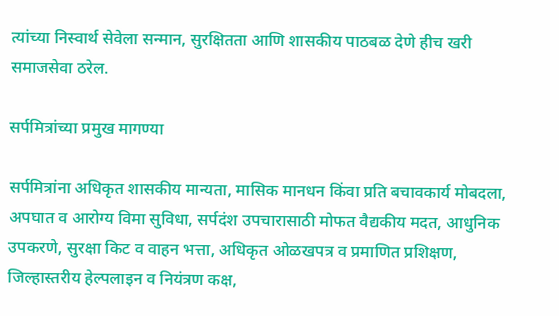त्यांच्या निस्वार्थ सेवेला सन्मान, सुरक्षितता आणि शासकीय पाठबळ देणे हीच खरी समाजसेवा ठरेल.

सर्पमित्रांच्या प्रमुख मागण्या

सर्पमित्रांना अधिकृत शासकीय मान्यता, मासिक मानधन किंवा प्रति बचावकार्य मोबदला, अपघात व आरोग्य विमा सुविधा, सर्पदंश उपचारासाठी मोफत वैद्यकीय मदत, आधुनिक उपकरणे, सुरक्षा किट व वाहन भत्ता, अधिकृत ओळखपत्र व प्रमाणित प्रशिक्षण, जिल्हास्तरीय हेल्पलाइन व नियंत्रण कक्ष,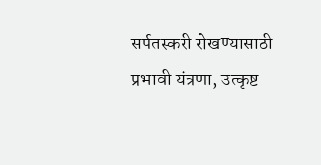सर्पतस्करी रोखण्यासाठी प्रभावी यंत्रणा, उत्कृष्ट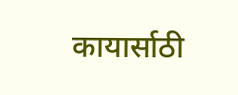कायार्साठी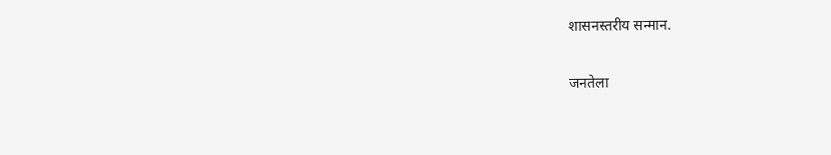शासनस्तरीय सन्मान.

जनतेला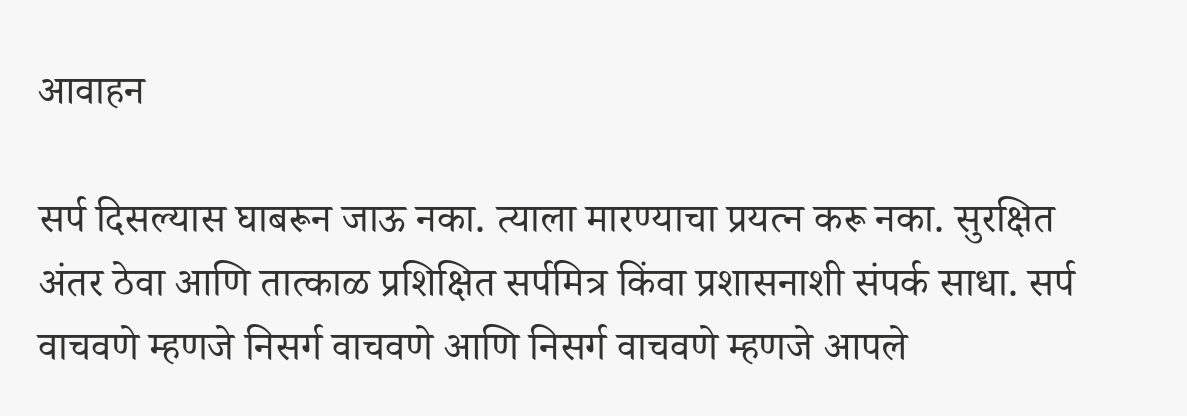आवाहन

सर्प दिसल्यास घाबरून जाऊ नका. त्याला मारण्याचा प्रयत्न करू नका. सुरक्षित अंतर ठेवा आणि तात्काळ प्रशिक्षित सर्पमित्र किंवा प्रशासनाशी संपर्क साधा. सर्प वाचवणे म्हणजे निसर्ग वाचवणे आणि निसर्ग वाचवणे म्हणजे आपले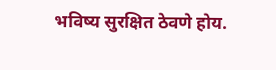भविष्य सुरक्षित ठेवणे होय.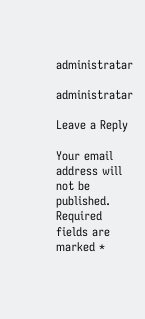administratar

administratar

Leave a Reply

Your email address will not be published. Required fields are marked *